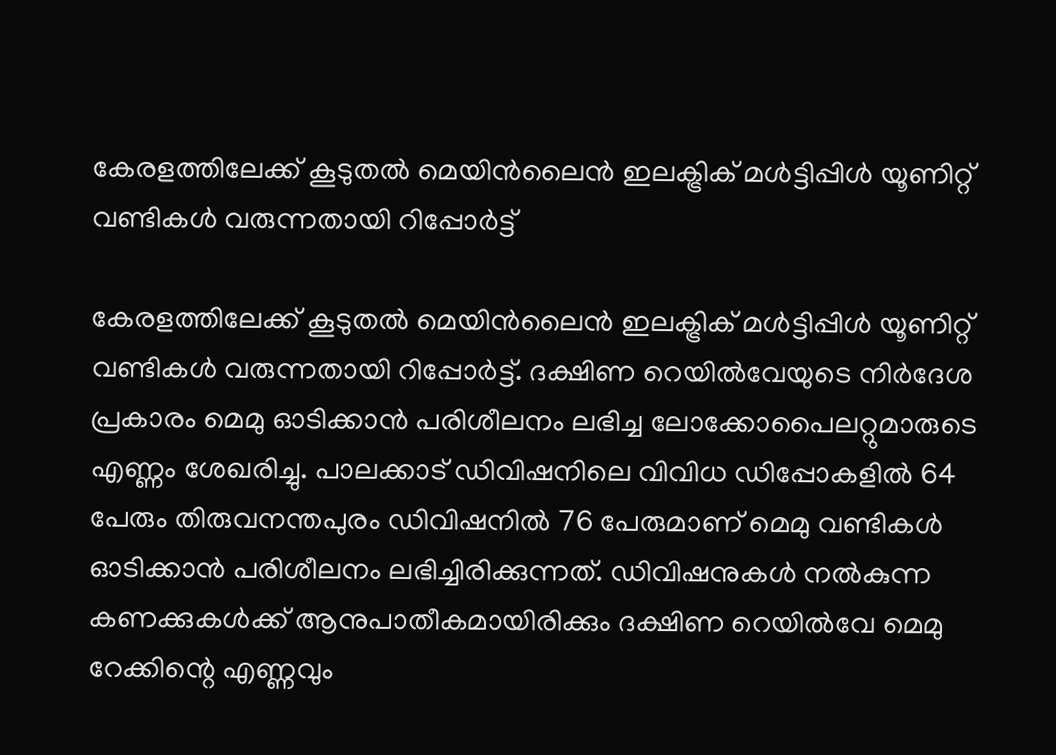കേരളത്തിലേക്ക് കൂടുതൽ മെയിൻലൈൻ ഇലക്ട്രിക് മൾട്ടിപ്പിൾ യൂണിറ്റ് വണ്ടികൾ വരുന്നതായി റിപ്പോർട്ട്

കേരളത്തിലേക്ക് കൂടുതൽ മെയിൻലൈൻ ഇലക്ട്രിക് മൾട്ടിപ്പിൾ യൂണിറ്റ് വണ്ടികൾ വരുന്നതായി റിപ്പോർട്ട്. ദക്ഷിണ റെയിൽവേയുടെ നിർദേശ പ്രകാരം മെമു ഓടിക്കാൻ പരിശീലനം ലഭിച്ച ലോക്കോപൈലറ്റുമാരുടെ എണ്ണം ശേഖരിച്ചു. പാലക്കാട് ഡിവിഷനിലെ വിവിധ ഡിപ്പോകളിൽ 64 പേരും തിരുവനന്തപുരം ഡിവിഷനിൽ 76 പേരുമാണ് മെമു വണ്ടികൾ ഓടിക്കാൻ പരിശീലനം ലഭിച്ചിരിക്കുന്നത്. ഡിവിഷനുകൾ നൽകുന്ന കണക്കുകൾക്ക് ആനുപാതീകമായിരിക്കും ദക്ഷിണ റെയിൽവേ മെമു റേക്കിന്റെ എണ്ണവും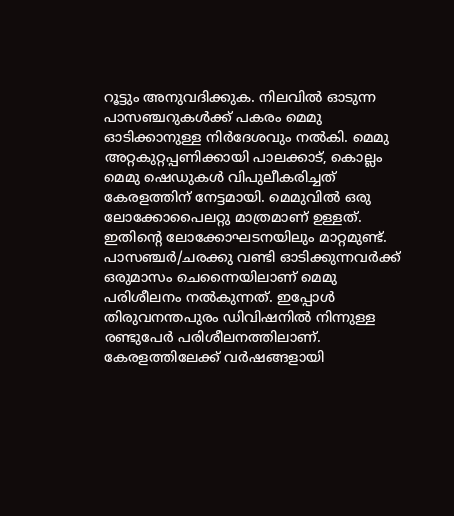റൂട്ടും അനുവദിക്കുക. നിലവിൽ ഓടുന്ന പാസഞ്ചറുകൾക്ക് പകരം മെമു ഓടിക്കാനുള്ള നിർദേശവും നൽകി. മെമു അറ്റകുറ്റപ്പണിക്കായി പാലക്കാട്, കൊല്ലം മെമു ഷെഡുകൾ വിപുലീകരിച്ചത് കേരളത്തിന് നേട്ടമായി. മെമുവിൽ ഒരു ലോക്കോപൈലറ്റു മാത്രമാണ് ഉള്ളത്. ഇതിന്റെ ലോക്കോഘടനയിലും മാറ്റമുണ്ട്. പാസഞ്ചർ/ചരക്കു വണ്ടി ഓടിക്കുന്നവർക്ക് ഒരുമാസം ചെന്നൈയിലാണ് മെമു പരിശീലനം നൽകുന്നത്. ഇപ്പോൾ തിരുവനന്തപുരം ഡിവിഷനിൽ നിന്നുള്ള രണ്ടുപേർ പരിശീലനത്തിലാണ്. കേരളത്തിലേക്ക് വർഷങ്ങളായി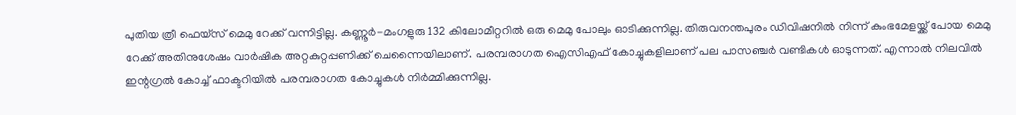പുതിയ ത്രീ ഫെയ്‌സ് മെമു റേക്ക് വന്നിട്ടില്ല. കണ്ണൂർ-മംഗളുരു 132 കിലോമീറ്ററിൽ ഒരു മെമു പോലും ഓടിക്കുന്നില്ല. തിരുവനന്തപുരം ഡിവിഷനിൽ നിന്ന് കുംഭമേളയ്ക്ക് പോയ മെമു റേക്ക് അതിനുശേഷം വാർഷിക അറ്റകുറ്റപ്പണിക്ക് ചെന്നൈയിലാണ്. പരമ്പരാഗത ഐസിഎഫ് കോച്ചുകളിലാണ് പല പാസഞ്ചർ വണ്ടികൾ ഓടുന്നത്. എന്നാൽ നിലവിൽ ഇന്റഗ്രൽ കോച്ച് ഫാക്ടറിയിൽ പരമ്പരാഗത കോച്ചുകൾ നിർമ്മിക്കുന്നില്ല.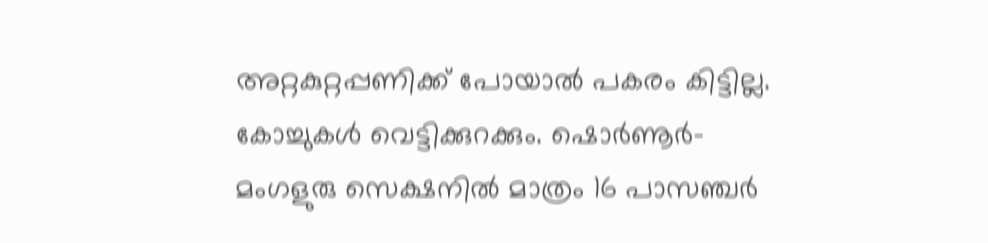അറ്റകുറ്റപ്പണിക്ക് പോയാൽ പകരം കിട്ടില്ല. കോച്ചുകൾ വെട്ടിക്കുറക്കും. ഷൊർണൂർ-മംഗളുരു സെക്ഷനിൽ മാത്രം 16 പാസഞ്ചർ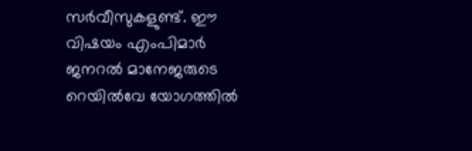സർവീസുകളുണ്ട്. ഈ വിഷയം എംപിമാർ ജനറൽ മാനേജരുടെ റെയിൽവേ യോഗത്തിൽ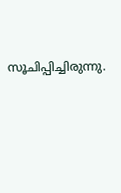സൂചിപ്പിച്ചിരുന്നു.